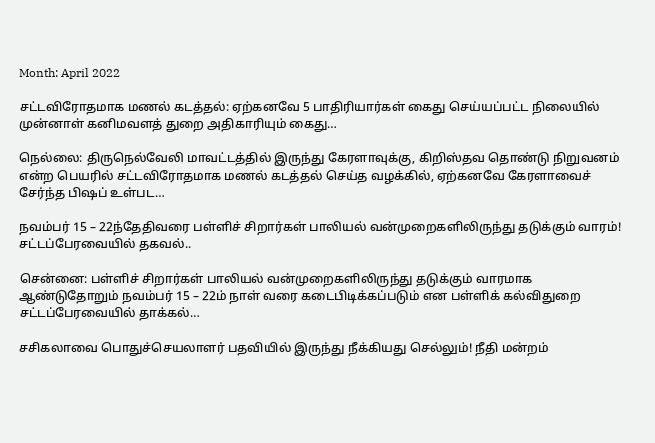Month: April 2022

சட்டவிரோதமாக மணல் கடத்தல்: ஏற்கனவே 5 பாதிரியார்கள் கைது செய்யப்பட்ட நிலையில் முன்னாள் கனிமவளத் துறை அதிகாரியும் கைது…

நெல்லை: திருநெல்வேலி மாவட்டத்தில் இருந்து கேரளாவுக்கு, கிறிஸ்தவ தொண்டு நிறுவனம் என்ற பெயரில் சட்டவிரோதமாக மணல் கடத்தல் செய்த வழக்கில், ஏற்கனவே கேரளாவைச் சேர்ந்த பிஷப் உள்பட…

நவம்பர் 15 – 22ந்தேதிவரை பள்ளிச் சிறார்கள் பாலியல் வன்முறைகளிலிருந்து தடுக்கும் வாரம்! சட்டப்பேரவையில் தகவல்..

சென்னை: பள்ளிச் சிறார்கள் பாலியல் வன்முறைகளிலிருந்து தடுக்கும் வாரமாக ஆண்டுதோறும் நவம்பர் 15 – 22ம் நாள் வரை கடைபிடிக்கப்படும் என பள்ளிக் கல்விதுறை சட்டப்பேரவையில் தாக்கல்…

சசிகலாவை பொதுச்செயலாளர் பதவியில் இருந்து நீக்கியது செல்லும்! நீதி மன்றம்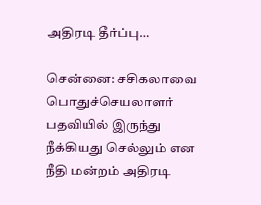அதிரடி தீர்ப்பு…

சென்னை: சசிகலாவை பொதுச்செயலாளர் பதவியில் இருந்து நீக்கியது செல்லும் என நீதி மன்றம் அதிரடி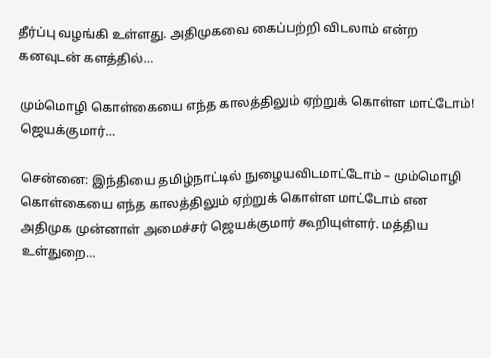தீர்ப்பு வழங்கி உள்ளது. அதிமுகவை கைப்பற்றி விடலாம் என்ற கனவுடன் களத்தில்…

மும்மொழி கொள்கையை எந்த காலத்திலும் ஏற்றுக் கொள்ள மாட்டோம்! ஜெயக்குமார்…

சென்னை: இந்தியை தமிழ்நாட்டில் நுழையவிடமாட்டோம் – மும்மொழி கொள்கையை எந்த காலத்திலும் ஏற்றுக் கொள்ள மாட்டோம் என அதிமுக முன்னாள் அமைச்சர் ஜெயக்குமார் கூறியுள்ளர். மத்திய உள்துறை…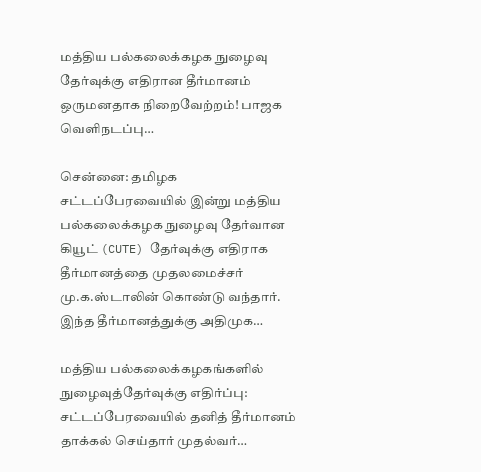மத்திய பல்கலைக்கழக நுழைவு தேர்வுக்கு எதிரான தீர்மானம் ஒருமனதாக நிறைவேற்றம்! பாஜக வெளிநடப்பு…

சென்னை: தமிழக சட்டப்பேரவையில் இன்று மத்திய பல்கலைக்கழக நுழைவு தேர்வான கியூட் (CUTE) தேர்வுக்கு எதிராக தீர்மானத்தை முதலமைச்சர் மு.க.ஸ்டாலின் கொண்டு வந்தார். இந்த தீர்மானத்துக்கு அதிமுக…

மத்திய பல்கலைக்கழகங்களில் நுழைவுத்தேர்வுக்கு எதிர்ப்பு: சட்டப்பேரவையில் தனித் தீர்மானம் தாக்கல் செய்தார் முதல்வர்…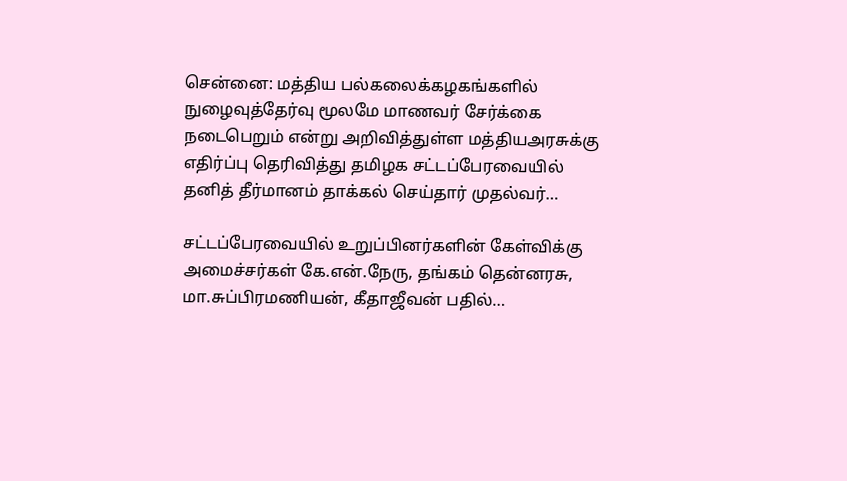சென்னை: மத்திய பல்கலைக்கழகங்களில் நுழைவுத்தேர்வு மூலமே மாணவர் சேர்க்கை நடைபெறும் என்று அறிவித்துள்ள மத்தியஅரசுக்கு எதிர்ப்பு தெரிவித்து தமிழக சட்டப்பேரவையில் தனித் தீர்மானம் தாக்கல் செய்தார் முதல்வர்…

சட்டப்பேரவையில் உறுப்பினர்களின் கேள்விக்கு அமைச்சர்கள் கே.என்.நேரு, தங்கம் தென்னரசு, மா.சுப்பிரமணியன், கீதாஜீவன் பதில்…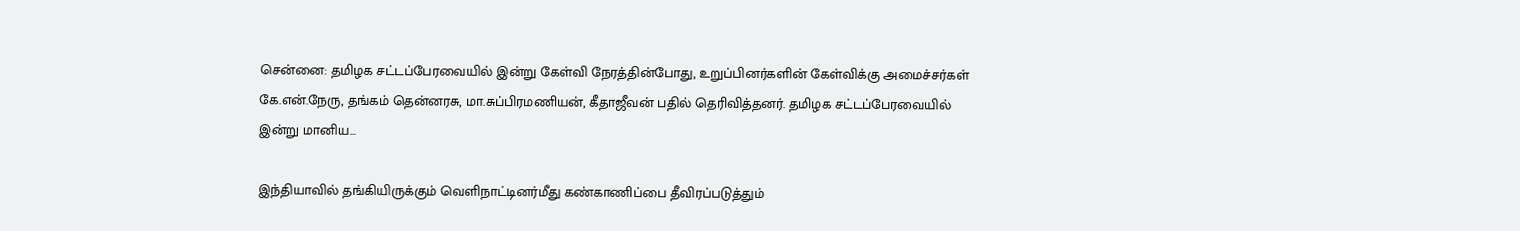சென்னை: தமிழக சட்டப்பேரவையில் இன்று கேள்வி நேரத்தின்போது, உறுப்பினர்களின் கேள்விக்கு அமைச்சர்கள் கே.என்.நேரு, தங்கம் தென்னரசு, மா.சுப்பிரமணியன், கீதாஜீவன் பதில் தெரிவித்தனர். தமிழக சட்டப்பேரவையில் இன்று மானிய…

இந்தியாவில் தங்கியிருக்கும் வெளிநாட்டினர்மீது கண்காணிப்பை தீவிரப்படுத்தும்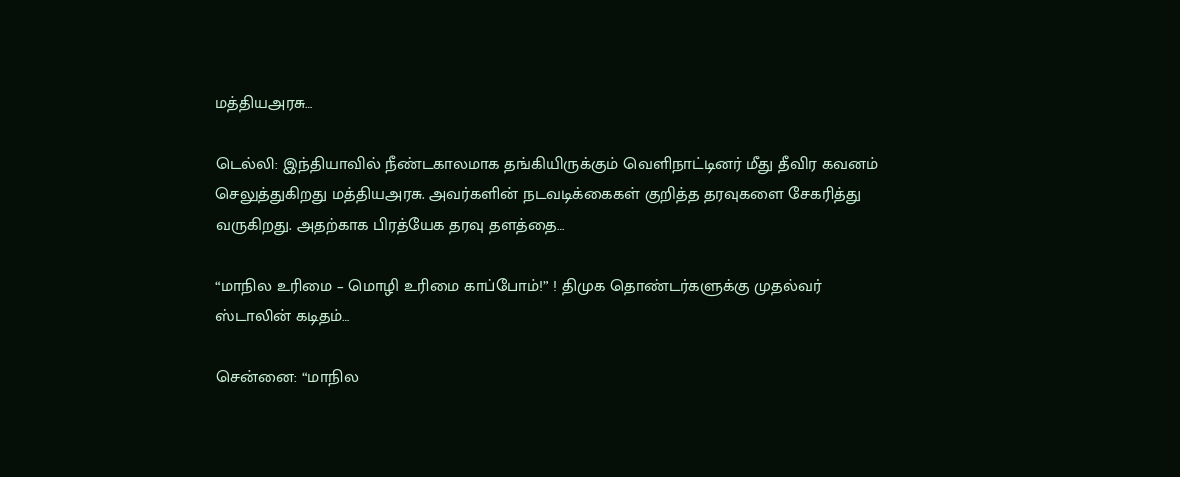மத்தியஅரசு…

டெல்லி: இந்தியாவில் நீண்டகாலமாக தங்கியிருக்கும் வெளிநாட்டினர் மீது தீவிர கவனம் செலுத்துகிறது மத்தியஅரசு. அவர்களின் நடவடிக்கைகள் குறித்த தரவுகளை சேகரித்து வருகிறது. அதற்காக பிரத்யேக தரவு தளத்தை…

“மாநில உரிமை – மொழி உரிமை காப்போம்!” ! திமுக தொண்டர்களுக்கு முதல்வர் ஸ்டாலின் கடிதம்…

சென்னை: “மாநில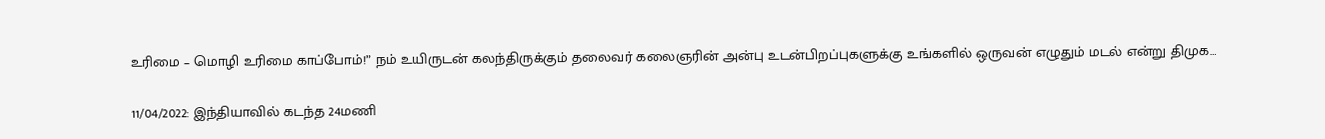உரிமை – மொழி உரிமை காப்போம்!” நம் உயிருடன் கலந்திருக்கும் தலைவர் கலைஞரின் அன்பு உடன்பிறப்புகளுக்கு உங்களில் ஒருவன் எழுதும் மடல் என்று திமுக…

11/04/2022: இந்தியாவில் கடந்த 24மணி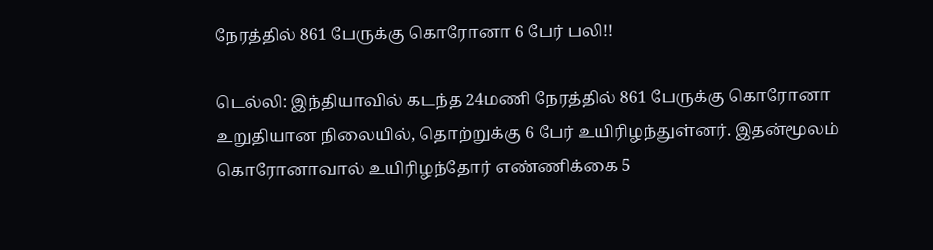நேரத்தில் 861 பேருக்கு கொரோனா 6 பேர் பலி!!

டெல்லி: இந்தியாவில் கடந்த 24மணி நேரத்தில் 861 பேருக்கு கொரோனா உறுதியான நிலையில், தொற்றுக்கு 6 பேர் உயிரிழந்துள்னர். இதன்மூலம் கொரோனாவால் உயிரிழந்தோர் எண்ணிக்கை 5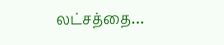லட்சத்தை…